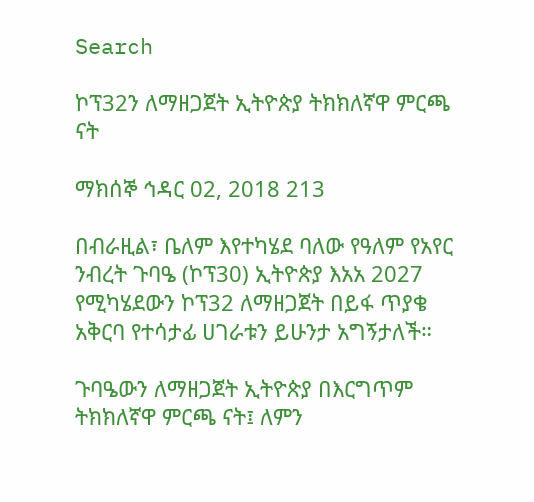Search

ኮፕ32ን ለማዘጋጀት ኢትዮጵያ ትክክለኛዋ ምርጫ ናት

ማክሰኞ ኅዳር 02, 2018 213

በብራዚል፣ ቤለም እየተካሄደ ባለው የዓለም የአየር ንብረት ጉባዔ (ኮፕ30) ኢትዮጵያ እአአ 2027 የሚካሄደውን ኮፕ32 ለማዘጋጀት በይፋ ጥያቄ አቅርባ የተሳታፊ ሀገራቱን ይሁንታ አግኝታለች።

ጉባዔውን ለማዘጋጀት ኢትዮጵያ በእርግጥም ትክክለኛዋ ምርጫ ናት፤ ለምን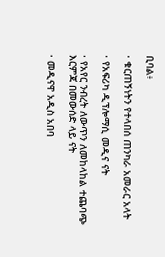ቢባል፥

· ቁርጠኝነትን የተላበሰ ጠንካራ አመራር አላት

· የአፍሪካ ዲፕሎማሲ መዲና ናት

· የአየር ንብረት ለውጥን ለመከላከል ተጨባጭ እርምጃ በመውሰድ ላይ ናት

· መዲናዋ አዲስ አበባ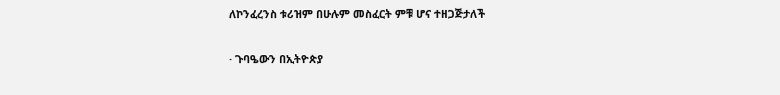ለኮንፈረንስ ቱሪዝም በሁሉም መስፈርት ምቹ ሆና ተዘጋጅታለች

· ጉባዔውን በኢትዮጵያ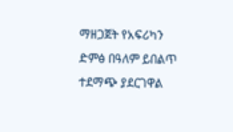ማዘጋጀት የአፍሪካን ድምፅ በዓለም ይበልጥ ተደማጭ ያደርገዋል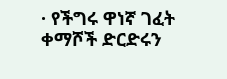· የችግሩ ዋነኛ ገፈት ቀማሾች ድርድሩን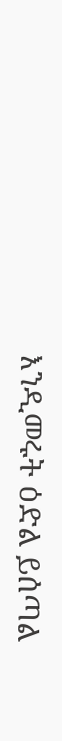እንዲመሩት ዕድል ይሰጣል